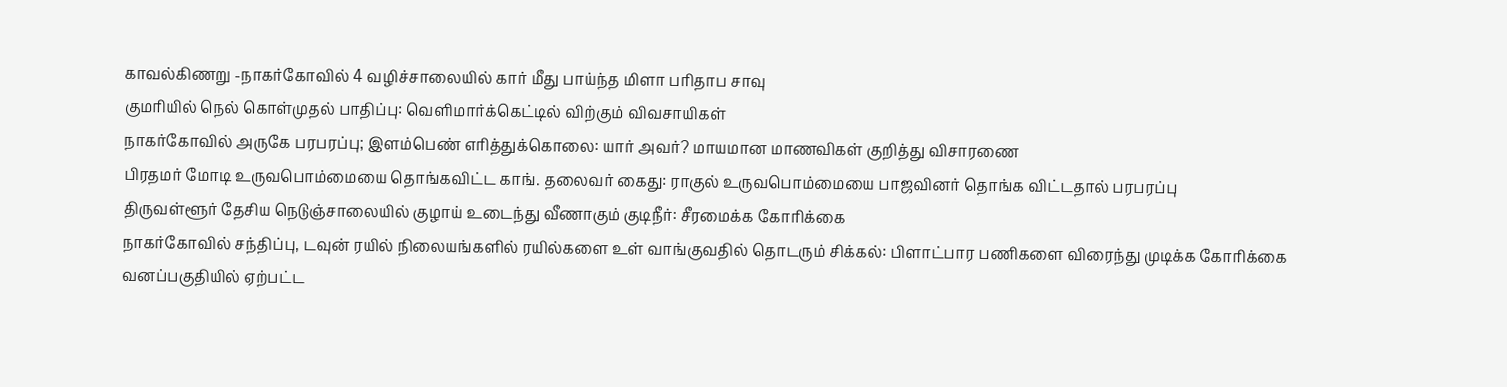காவல்கிணறு -நாகர்கோவில் 4 வழிச்சாலையில் கார் மீது பாய்ந்த மிளா பரிதாப சாவு
குமரியில் நெல் கொள்முதல் பாதிப்பு: வெளிமார்க்கெட்டில் விற்கும் விவசாயிகள்
நாகர்கோவில் அருகே பரபரப்பு; இளம்பெண் எரித்துக்கொலை: யார் அவர்? மாயமான மாணவிகள் குறித்து விசாரணை
பிரதமர் மோடி உருவபொம்மையை தொங்கவிட்ட காங். தலைவர் கைது: ராகுல் உருவபொம்மையை பாஜவினர் தொங்க விட்டதால் பரபரப்பு
திருவள்ளூர் தேசிய நெடுஞ்சாலையில் குழாய் உடைந்து வீணாகும் குடிநீர்: சீரமைக்க கோரிக்கை
நாகர்கோவில் சந்திப்பு, டவுன் ரயில் நிலையங்களில் ரயில்களை உள் வாங்குவதில் தொடரும் சிக்கல்: பிளாட்பார பணிகளை விரைந்து முடிக்க கோரிக்கை
வனப்பகுதியில் ஏற்பட்ட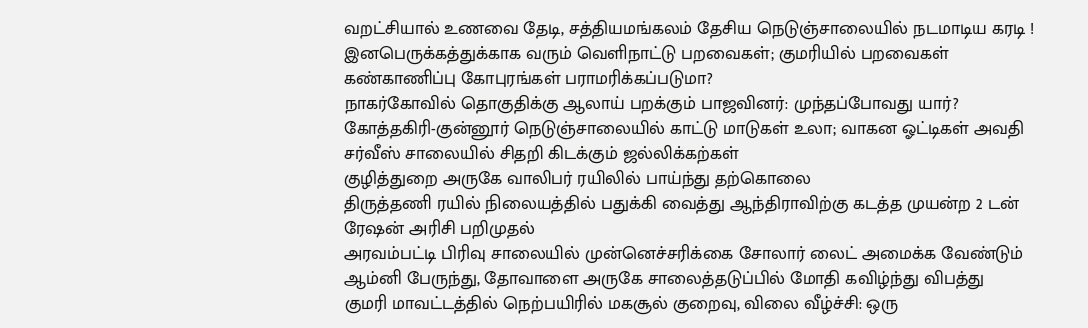வறட்சியால் உணவை தேடி, சத்தியமங்கலம் தேசிய நெடுஞ்சாலையில் நடமாடிய கரடி !
இனபெருக்கத்துக்காக வரும் வெளிநாட்டு பறவைகள்; குமரியில் பறவைகள் கண்காணிப்பு கோபுரங்கள் பராமரிக்கப்படுமா?
நாகர்கோவில் தொகுதிக்கு ஆலாய் பறக்கும் பாஜவினர்: முந்தப்போவது யார்?
கோத்தகிரி-குன்னூர் நெடுஞ்சாலையில் காட்டு மாடுகள் உலா; வாகன ஓட்டிகள் அவதி
சர்வீஸ் சாலையில் சிதறி கிடக்கும் ஜல்லிக்கற்கள்
குழித்துறை அருகே வாலிபர் ரயிலில் பாய்ந்து தற்கொலை
திருத்தணி ரயில் நிலையத்தில் பதுக்கி வைத்து ஆந்திராவிற்கு கடத்த முயன்ற 2 டன் ரேஷன் அரிசி பறிமுதல்
அரவம்பட்டி பிரிவு சாலையில் முன்னெச்சரிக்கை சோலார் லைட் அமைக்க வேண்டும்
ஆம்னி பேருந்து, தோவாளை அருகே சாலைத்தடுப்பில் மோதி கவிழ்ந்து விபத்து
குமரி மாவட்டத்தில் நெற்பயிரில் மகசூல் குறைவு, விலை வீழ்ச்சி: ஒரு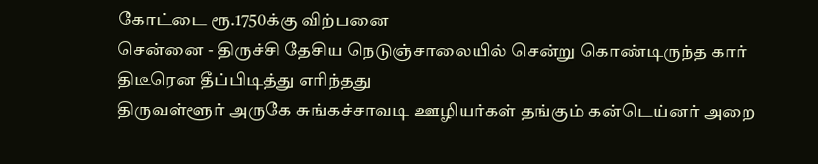கோட்டை ரூ.1750க்கு விற்பனை
சென்னை - திருச்சி தேசிய நெடுஞ்சாலையில் சென்று கொண்டிருந்த கார் திடீரென தீப்பிடித்து எரிந்தது
திருவள்ளூர் அருகே சுங்கச்சாவடி ஊழியர்கள் தங்கும் கன்டெய்னர் அறை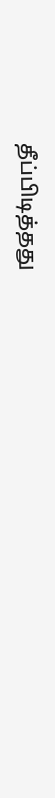தீப்பிடித்தது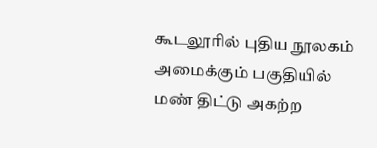கூடலூரில் புதிய நூலகம் அமைக்கும் பகுதியில் மண் திட்டு அகற்ற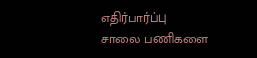எதிர்பார்ப்பு
சாலை பணிகளை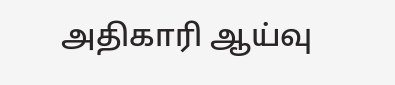அதிகாரி ஆய்வு